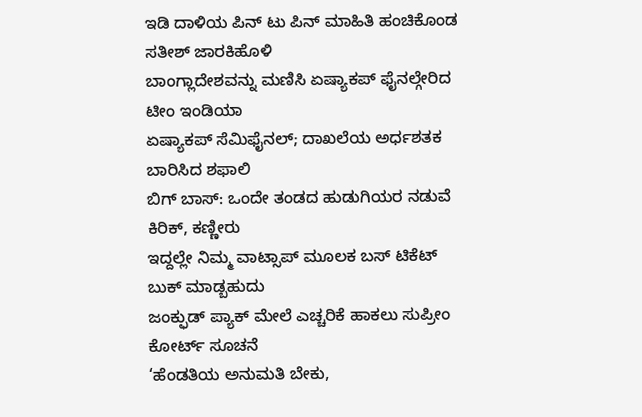ಇಡಿ ದಾಳಿಯ ಪಿನ್ ಟು ಪಿನ್ ಮಾಹಿತಿ ಹಂಚಿಕೊಂಡ ಸತೀಶ್ ಜಾರಕಿಹೊಳಿ
ಬಾಂಗ್ಲಾದೇಶವನ್ನು ಮಣಿಸಿ ಏಷ್ಯಾಕಪ್ ಫೈನಲ್ಗೇರಿದ ಟೀಂ ಇಂಡಿಯಾ
ಏಷ್ಯಾಕಪ್ ಸೆಮಿಫೈನಲ್; ದಾಖಲೆಯ ಅರ್ಧಶತಕ ಬಾರಿಸಿದ ಶಫಾಲಿ
ಬಿಗ್ ಬಾಸ್: ಒಂದೇ ತಂಡದ ಹುಡುಗಿಯರ ನಡುವೆ ಕಿರಿಕ್, ಕಣ್ಣೀರು
ಇದ್ದಲ್ಲೇ ನಿಮ್ಮ ವಾಟ್ಸಾಪ್ ಮೂಲಕ ಬಸ್ ಟಿಕೆಟ್ ಬುಕ್ ಮಾಡ್ಬಹುದು
ಜಂಕ್ಫುಡ್ ಪ್ಯಾಕ್ ಮೇಲೆ ಎಚ್ಚರಿಕೆ ಹಾಕಲು ಸುಪ್ರೀಂ ಕೋರ್ಟ್ ಸೂಚನೆ
‘ಹೆಂಡತಿಯ ಅನುಮತಿ ಬೇಕು,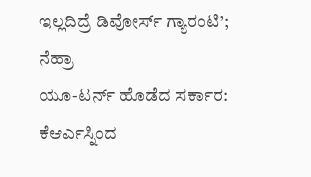ಇಲ್ಲದಿದ್ರೆ ಡಿವೋರ್ಸ್ ಗ್ಯಾರಂಟಿ’; ನೆಹ್ರಾ
ಯೂ-ಟರ್ನ್ ಹೊಡೆದ ಸರ್ಕಾರ: ಕೆಆರ್ಎಸ್ನಿಂದ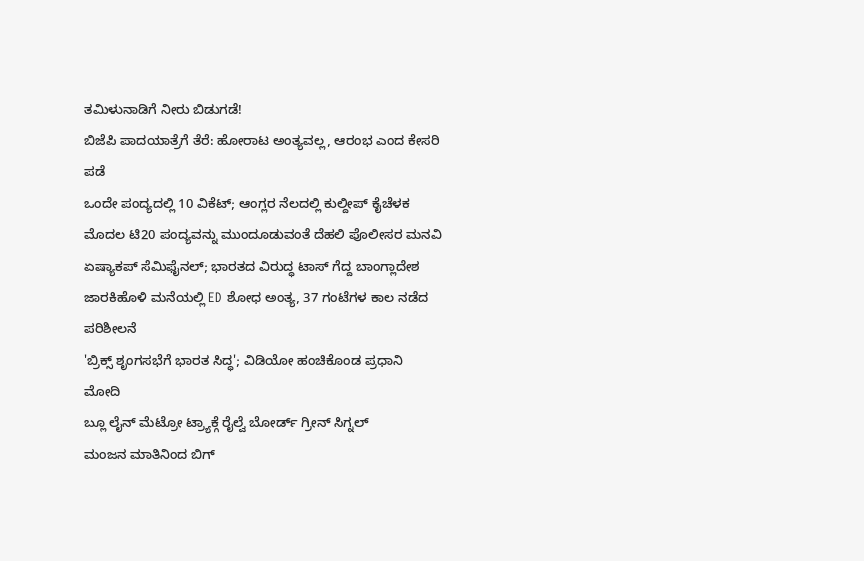ತಮಿಳುನಾಡಿಗೆ ನೀರು ಬಿಡುಗಡೆ!
ಬಿಜೆಪಿ ಪಾದಯಾತ್ರೆಗೆ ತೆರೆ: ಹೋರಾಟ ಅಂತ್ಯವಲ್ಲ, ಆರಂಭ ಎಂದ ಕೇಸರಿ ಪಡೆ
ಒಂದೇ ಪಂದ್ಯದಲ್ಲಿ 10 ವಿಕೆಟ್; ಆಂಗ್ಲರ ನೆಲದಲ್ಲಿ ಕುಲ್ದೀಪ್ ಕೈಚೆಳಕ
ಮೊದಲ ಟಿ20 ಪಂದ್ಯವನ್ನು ಮುಂದೂಡುವಂತೆ ದೆಹಲಿ ಪೊಲೀಸರ ಮನವಿ
ಏಷ್ಯಾಕಪ್ ಸೆಮಿಫೈನಲ್; ಭಾರತದ ವಿರುದ್ಧ ಟಾಸ್ ಗೆದ್ದ ಬಾಂಗ್ಲಾದೇಶ
ಜಾರಕಿಹೊಳಿ ಮನೆಯಲ್ಲಿ ED ಶೋಧ ಅಂತ್ಯ, 37 ಗಂಟೆಗಳ ಕಾಲ ನಡೆದ ಪರಿಶೀಲನೆ
'ಬ್ರಿಕ್ಸ್ ಶೃಂಗಸಭೆಗೆ ಭಾರತ ಸಿದ್ಧ'; ವಿಡಿಯೋ ಹಂಚಿಕೊಂಡ ಪ್ರಧಾನಿ ಮೋದಿ
ಬ್ಲೂ ಲೈನ್ ಮೆಟ್ರೋ ಟ್ರ್ಯಾಕ್ಗೆ ರೈಲ್ವೆ ಬೋರ್ಡ್ ಗ್ರೀನ್ ಸಿಗ್ನಲ್
ಮಂಜನ ಮಾತಿನಿಂದ ಬಿಗ್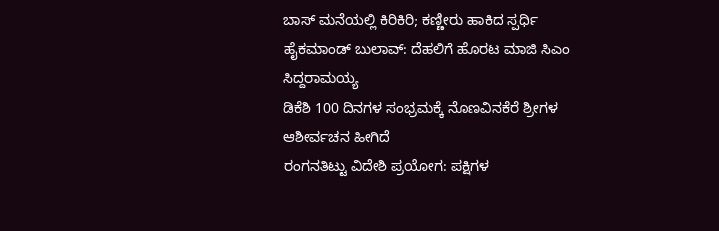ಬಾಸ್ ಮನೆಯಲ್ಲಿ ಕಿರಿಕಿರಿ; ಕಣ್ಣೀರು ಹಾಕಿದ ಸ್ಪರ್ಧಿ
ಹೈಕಮಾಂಡ್ ಬುಲಾವ್: ದೆಹಲಿಗೆ ಹೊರಟ ಮಾಜಿ ಸಿಎಂ ಸಿದ್ದರಾಮಯ್ಯ
ಡಿಕೆಶಿ 100 ದಿನಗಳ ಸಂಭ್ರಮಕ್ಕೆ ನೊಣವಿನಕೆರೆ ಶ್ರೀಗಳ ಆಶೀರ್ವಚನ ಹೀಗಿದೆ
ರಂಗನತಿಟ್ಟು ವಿದೇಶಿ ಪ್ರಯೋಗ: ಪಕ್ಷಿಗಳ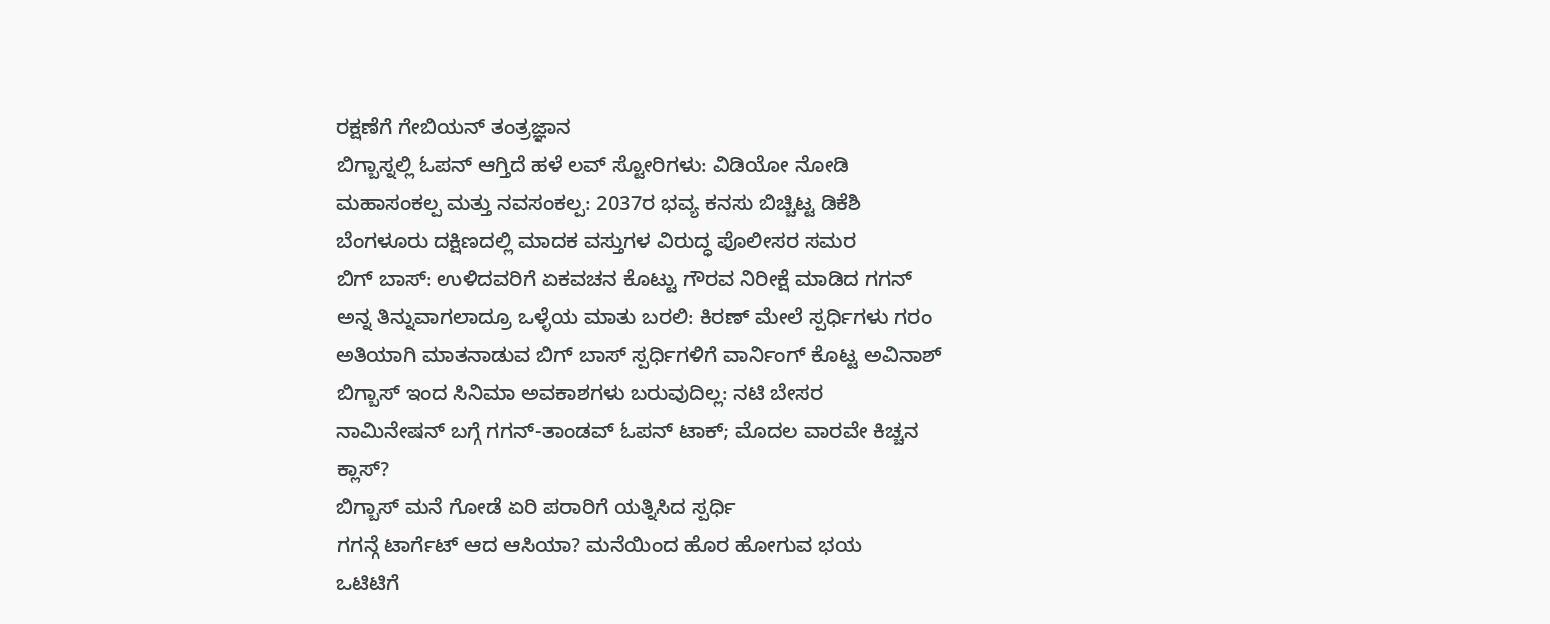ರಕ್ಷಣೆಗೆ ಗೇಬಿಯನ್ ತಂತ್ರಜ್ಞಾನ
ಬಿಗ್ಬಾಸ್ನಲ್ಲಿ ಓಪನ್ ಆಗ್ತಿದೆ ಹಳೆ ಲವ್ ಸ್ಟೋರಿಗಳು: ವಿಡಿಯೋ ನೋಡಿ
ಮಹಾಸಂಕಲ್ಪ ಮತ್ತು ನವಸಂಕಲ್ಪ: 2037ರ ಭವ್ಯ ಕನಸು ಬಿಚ್ಚಿಟ್ಟ ಡಿಕೆಶಿ
ಬೆಂಗಳೂರು ದಕ್ಷಿಣದಲ್ಲಿ ಮಾದಕ ವಸ್ತುಗಳ ವಿರುದ್ಧ ಪೊಲೀಸರ ಸಮರ
ಬಿಗ್ ಬಾಸ್: ಉಳಿದವರಿಗೆ ಏಕವಚನ ಕೊಟ್ಟು ಗೌರವ ನಿರೀಕ್ಷೆ ಮಾಡಿದ ಗಗನ್
ಅನ್ನ ತಿನ್ನುವಾಗಲಾದ್ರೂ ಒಳ್ಳೆಯ ಮಾತು ಬರಲಿ: ಕಿರಣ್ ಮೇಲೆ ಸ್ಪರ್ಧಿಗಳು ಗರಂ
ಅತಿಯಾಗಿ ಮಾತನಾಡುವ ಬಿಗ್ ಬಾಸ್ ಸ್ಪರ್ಧಿಗಳಿಗೆ ವಾರ್ನಿಂಗ್ ಕೊಟ್ಟ ಅವಿನಾಶ್
ಬಿಗ್ಬಾಸ್ ಇಂದ ಸಿನಿಮಾ ಅವಕಾಶಗಳು ಬರುವುದಿಲ್ಲ: ನಟಿ ಬೇಸರ
ನಾಮಿನೇಷನ್ ಬಗ್ಗೆ ಗಗನ್-ತಾಂಡವ್ ಓಪನ್ ಟಾಕ್; ಮೊದಲ ವಾರವೇ ಕಿಚ್ಚನ ಕ್ಲಾಸ್?
ಬಿಗ್ಬಾಸ್ ಮನೆ ಗೋಡೆ ಏರಿ ಪರಾರಿಗೆ ಯತ್ನಿಸಿದ ಸ್ಪರ್ಧಿ
ಗಗನ್ಗೆ ಟಾರ್ಗೆಟ್ ಆದ ಆಸಿಯಾ? ಮನೆಯಿಂದ ಹೊರ ಹೋಗುವ ಭಯ
ಒಟಿಟಿಗೆ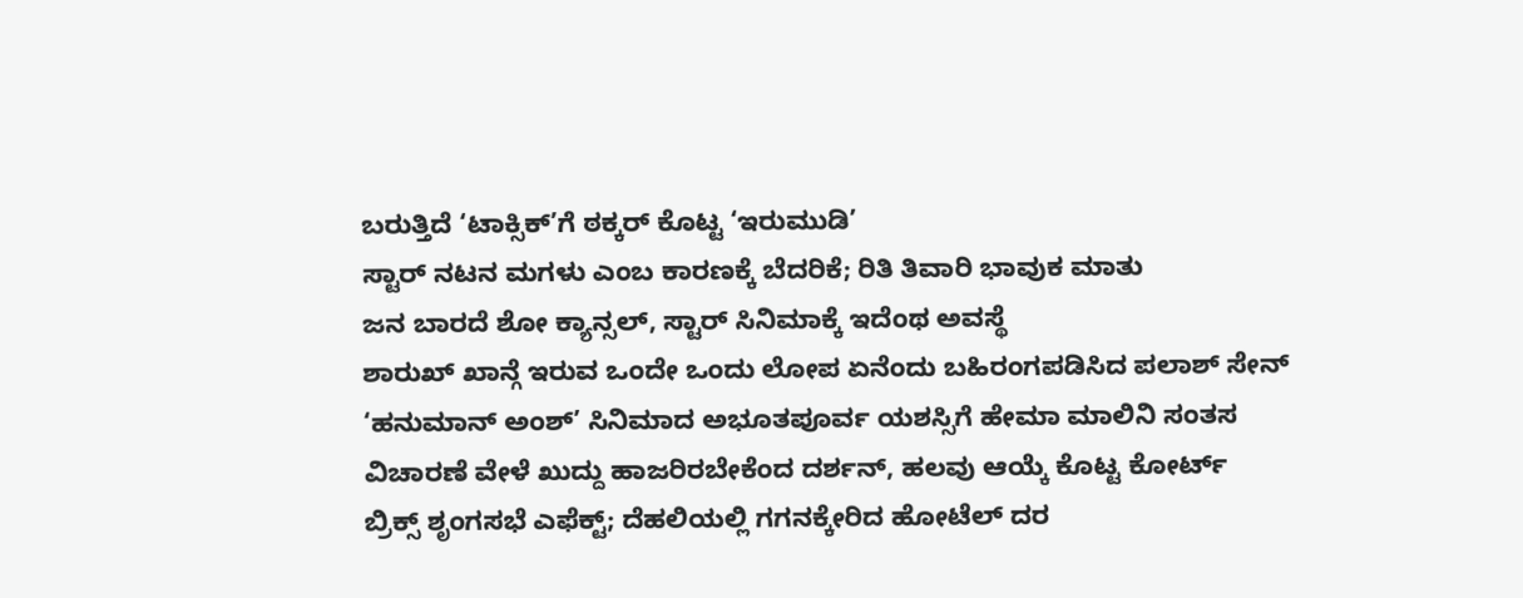ಬರುತ್ತಿದೆ ‘ಟಾಕ್ಸಿಕ್’ಗೆ ಠಕ್ಕರ್ ಕೊಟ್ಟ ‘ಇರುಮುಡಿ’
ಸ್ಟಾರ್ ನಟನ ಮಗಳು ಎಂಬ ಕಾರಣಕ್ಕೆ ಬೆದರಿಕೆ; ರಿತಿ ತಿವಾರಿ ಭಾವುಕ ಮಾತು
ಜನ ಬಾರದೆ ಶೋ ಕ್ಯಾನ್ಸಲ್, ಸ್ಟಾರ್ ಸಿನಿಮಾಕ್ಕೆ ಇದೆಂಥ ಅವಸ್ಥೆ
ಶಾರುಖ್ ಖಾನ್ಗೆ ಇರುವ ಒಂದೇ ಒಂದು ಲೋಪ ಏನೆಂದು ಬಹಿರಂಗಪಡಿಸಿದ ಪಲಾಶ್ ಸೇನ್
‘ಹನುಮಾನ್ ಅಂಶ್’ ಸಿನಿಮಾದ ಅಭೂತಪೂರ್ವ ಯಶಸ್ಸಿಗೆ ಹೇಮಾ ಮಾಲಿನಿ ಸಂತಸ
ವಿಚಾರಣೆ ವೇಳೆ ಖುದ್ದು ಹಾಜರಿರಬೇಕೆಂದ ದರ್ಶನ್, ಹಲವು ಆಯ್ಕೆ ಕೊಟ್ಟ ಕೋರ್ಟ್
ಬ್ರಿಕ್ಸ್ ಶೃಂಗಸಭೆ ಎಫೆಕ್ಟ್; ದೆಹಲಿಯಲ್ಲಿ ಗಗನಕ್ಕೇರಿದ ಹೋಟೆಲ್ ದರ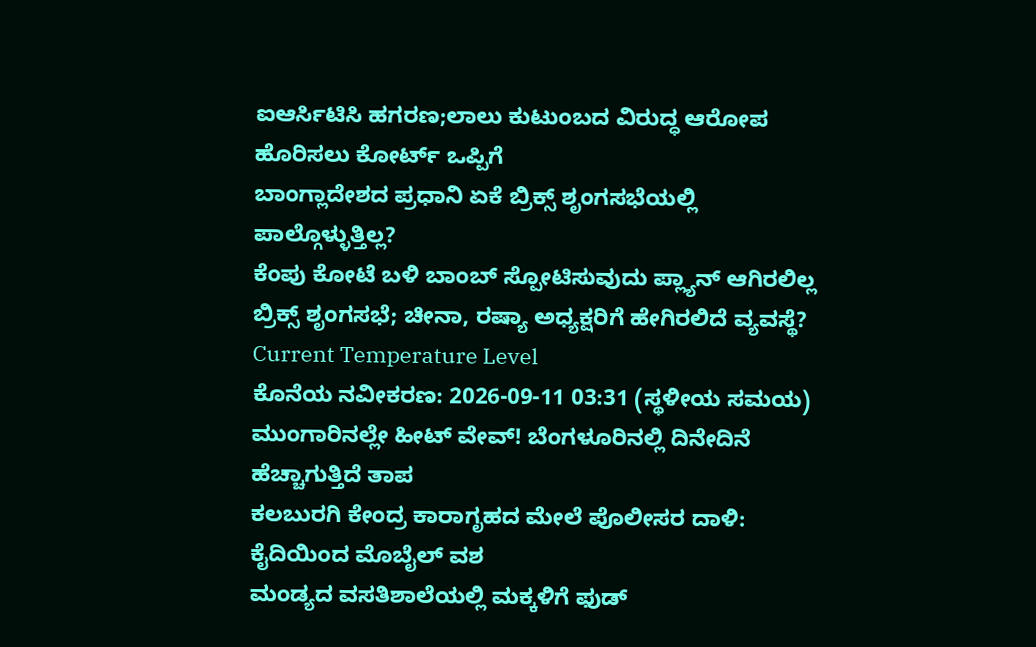ಐಆರ್ಸಿಟಿಸಿ ಹಗರಣ;ಲಾಲು ಕುಟುಂಬದ ವಿರುದ್ಧ ಆರೋಪ ಹೊರಿಸಲು ಕೋರ್ಟ್ ಒಪ್ಪಿಗೆ
ಬಾಂಗ್ಲಾದೇಶದ ಪ್ರಧಾನಿ ಏಕೆ ಬ್ರಿಕ್ಸ್ ಶೃಂಗಸಭೆಯಲ್ಲಿ ಪಾಲ್ಗೊಳ್ಳುತ್ತಿಲ್ಲ?
ಕೆಂಪು ಕೋಟೆ ಬಳಿ ಬಾಂಬ್ ಸ್ಪೋಟಿಸುವುದು ಪ್ಲ್ಯಾನ್ ಆಗಿರಲಿಲ್ಲ
ಬ್ರಿಕ್ಸ್ ಶೃಂಗಸಭೆ; ಚೀನಾ, ರಷ್ಯಾ ಅಧ್ಯಕ್ಷರಿಗೆ ಹೇಗಿರಲಿದೆ ವ್ಯವಸ್ಥೆ?
Current Temperature Level
ಕೊನೆಯ ನವೀಕರಣ: 2026-09-11 03:31 (ಸ್ಥಳೀಯ ಸಮಯ)
ಮುಂಗಾರಿನಲ್ಲೇ ಹೀಟ್ ವೇವ್! ಬೆಂಗಳೂರಿನಲ್ಲಿ ದಿನೇದಿನೆ ಹೆಚ್ಚಾಗುತ್ತಿದೆ ತಾಪ
ಕಲಬುರಗಿ ಕೇಂದ್ರ ಕಾರಾಗೃಹದ ಮೇಲೆ ಪೊಲೀಸರ ದಾಳಿ: ಕೈದಿಯಿಂದ ಮೊಬೈಲ್ ವಶ
ಮಂಡ್ಯದ ವಸತಿಶಾಲೆಯಲ್ಲಿ ಮಕ್ಕಳಿಗೆ ಫುಡ್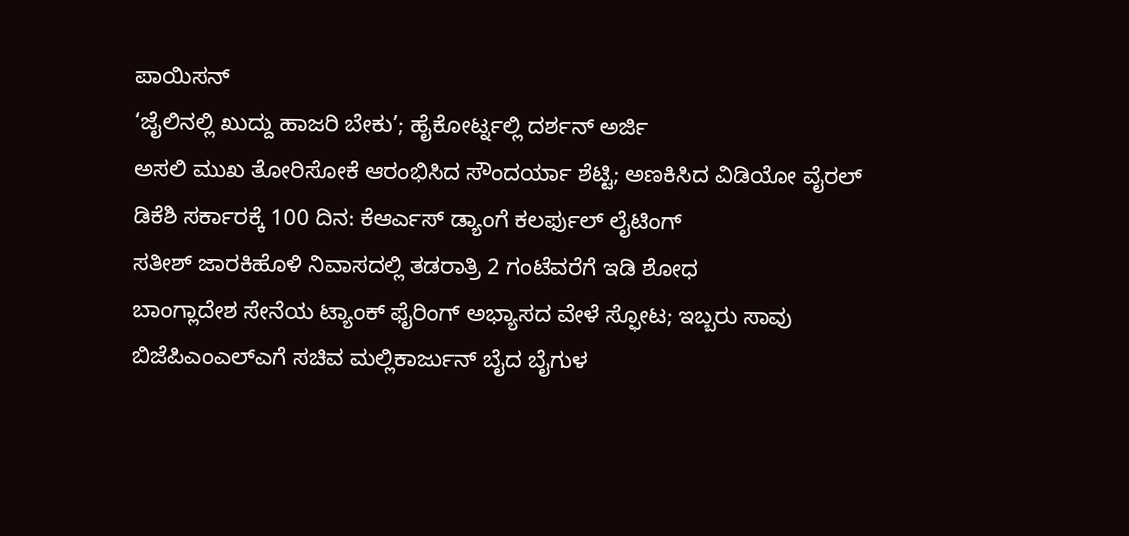ಪಾಯಿಸನ್
‘ಜೈಲಿನಲ್ಲಿ ಖುದ್ದು ಹಾಜರಿ ಬೇಕು’; ಹೈಕೋರ್ಟ್ನಲ್ಲಿ ದರ್ಶನ್ ಅರ್ಜಿ
ಅಸಲಿ ಮುಖ ತೋರಿಸೋಕೆ ಆರಂಭಿಸಿದ ಸೌಂದರ್ಯಾ ಶೆಟ್ಟಿ; ಅಣಕಿಸಿದ ವಿಡಿಯೋ ವೈರಲ್
ಡಿಕೆಶಿ ಸರ್ಕಾರಕ್ಕೆ 100 ದಿನ: ಕೆಆರ್ಎಸ್ ಡ್ಯಾಂಗೆ ಕಲರ್ಫುಲ್ ಲೈಟಿಂಗ್
ಸತೀಶ್ ಜಾರಕಿಹೊಳಿ ನಿವಾಸದಲ್ಲಿ ತಡರಾತ್ರಿ 2 ಗಂಟೆವರೆಗೆ ಇಡಿ ಶೋಧ
ಬಾಂಗ್ಲಾದೇಶ ಸೇನೆಯ ಟ್ಯಾಂಕ್ ಫೈರಿಂಗ್ ಅಭ್ಯಾಸದ ವೇಳೆ ಸ್ಫೋಟ; ಇಬ್ಬರು ಸಾವು
ಬಿಜೆಪಿಎಂಎಲ್ಎಗೆ ಸಚಿವ ಮಲ್ಲಿಕಾರ್ಜುನ್ ಬೈದ ಬೈಗುಳ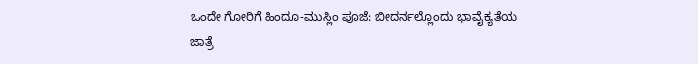ಒಂದೇ ಗೋರಿಗೆ ಹಿಂದೂ-ಮುಸ್ಲಿಂ ಪೂಜೆ: ಬೀದರ್ನಲ್ಲೊಂದು ಭಾವೈಕ್ಯತೆಯ ಜಾತ್ರೆ